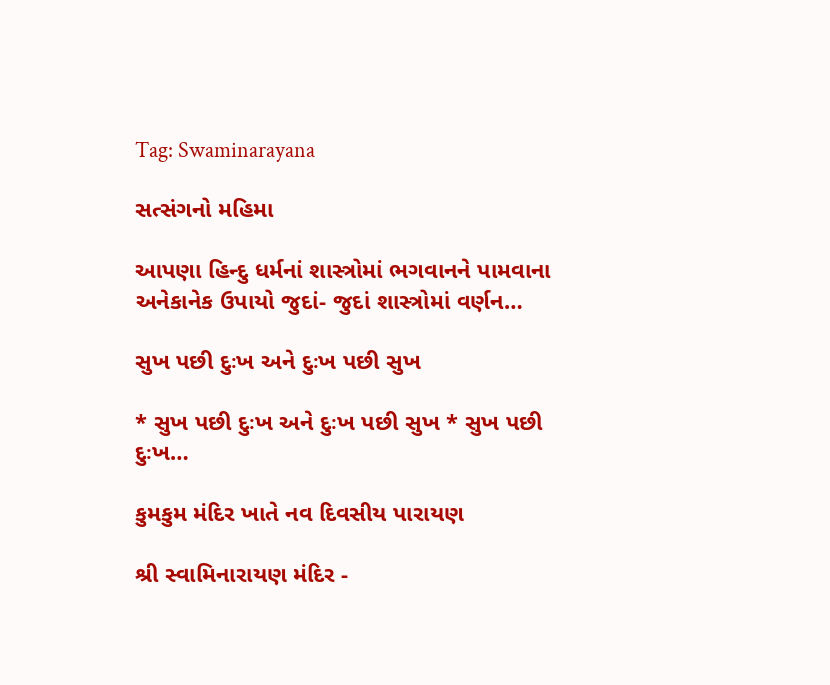Tag: Swaminarayana

સત્સંગનો મહિમા

આપણા હિન્દુ ધર્મનાં શાસ્ત્રોમાં ભગવાનને પામવાના અનેકાનેક ઉપાયો જુદાં- જુદાં શાસ્ત્રોમાં વર્ણન…

સુખ પછી દુઃખ અને દુઃખ પછી સુખ

* સુખ પછી દુઃખ અને દુઃખ પછી સુખ * સુખ પછી દુઃખ…

કુમકુમ મંદિર ખાતે નવ દિવસીય પારાયણ

શ્રી સ્વામિનારાયણ મંદિર -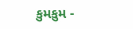કુમકુમ -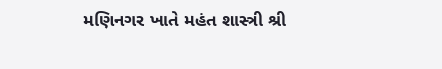મણિનગર ખાતે મહંત શાસ્ત્રી શ્રી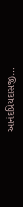આનંદપ્રિયદાસજી…